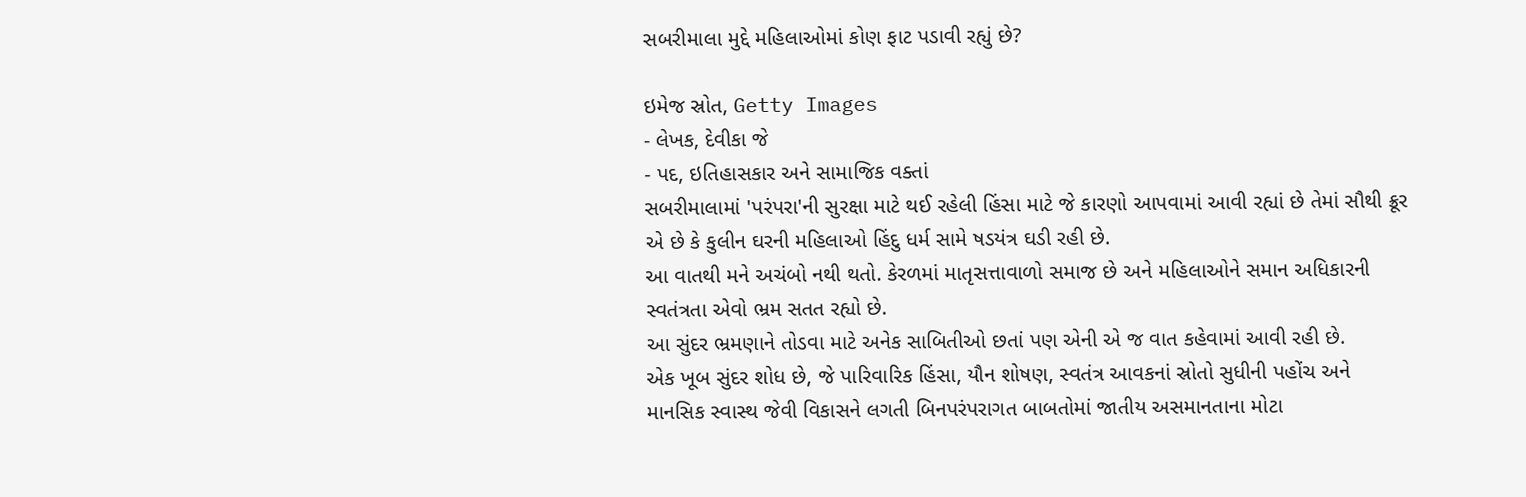સબરીમાલા મુદ્દે મહિલાઓમાં કોણ ફાટ પડાવી રહ્યું છે?

ઇમેજ સ્રોત, Getty Images
- લેખક, દેવીકા જે
- પદ, ઇતિહાસકાર અને સામાજિક વક્તાં
સબરીમાલામાં 'પરંપરા'ની સુરક્ષા માટે થઈ રહેલી હિંસા માટે જે કારણો આપવામાં આવી રહ્યાં છે તેમાં સૌથી ક્રૂર એ છે કે કુલીન ઘરની મહિલાઓ હિંદુ ધર્મ સામે ષડયંત્ર ઘડી રહી છે.
આ વાતથી મને અચંબો નથી થતો. કેરળમાં માતૃસત્તાવાળો સમાજ છે અને મહિલાઓને સમાન અધિકારની સ્વતંત્રતા એવો ભ્રમ સતત રહ્યો છે.
આ સુંદર ભ્રમણાને તોડવા માટે અનેક સાબિતીઓ છતાં પણ એની એ જ વાત કહેવામાં આવી રહી છે.
એક ખૂબ સુંદર શોધ છે, જે પારિવારિક હિંસા, યૌન શોષણ, સ્વતંત્ર આવકનાં સ્રોતો સુધીની પહોંચ અને માનસિક સ્વાસ્થ જેવી વિકાસને લગતી બિનપરંપરાગત બાબતોમાં જાતીય અસમાનતાના મોટા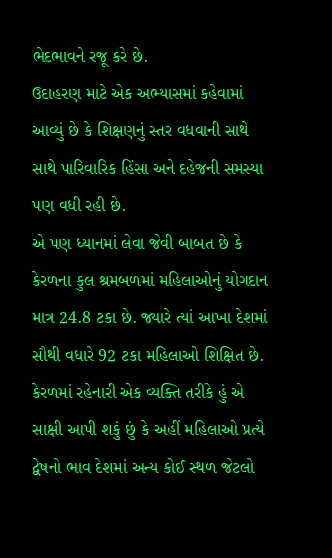ભેદભાવને રજૂ કરે છે.
ઉદાહરણ માટે એક અભ્યાસમાં કહેવામાં આવ્યું છે કે શિક્ષણનું સ્તર વધવાની સાથે સાથે પારિવારિક હિંસા અને દહેજની સમસ્યા પણ વધી રહી છે.
એ પણ ધ્યાનમાં લેવા જેવી બાબત છે કે કેરળના કુલ શ્રમબળમાં મહિલાઓનું યોગદાન માત્ર 24.8 ટકા છે. જ્યારે ત્યાં આખા દેશમાં સૌથી વધારે 92 ટકા મહિલાઓ શિક્ષિત છે.
કેરળમાં રહેનારી એક વ્યક્તિ તરીકે હું એ સાક્ષી આપી શકું છું કે અહીં મહિલાઓ પ્રત્યે દ્વેષનો ભાવ દેશમાં અન્ય કોઈ સ્થળ જેટલો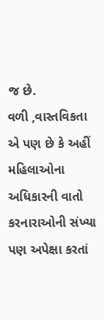જ છે.
વળી ,વાસ્તવિકતા એ પણ છે કે અહીં મહિલાઓના અધિકારની વાતો કરનારાઓની સંખ્યા પણ અપેક્ષા કરતાં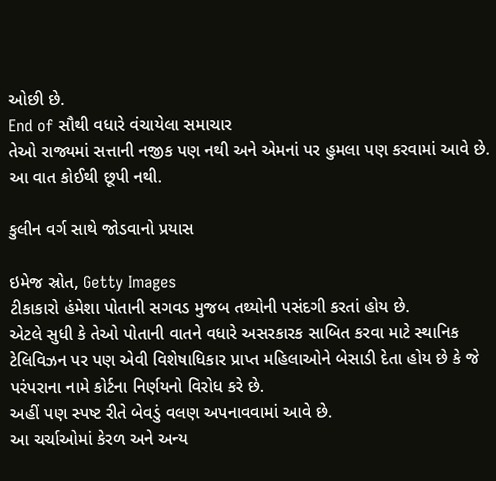ઓછી છે.
End of સૌથી વધારે વંચાયેલા સમાચાર
તેઓ રાજ્યમાં સત્તાની નજીક પણ નથી અને એમનાં પર હુમલા પણ કરવામાં આવે છે. આ વાત કોઈથી છૂપી નથી.

કુલીન વર્ગ સાથે જોડવાનો પ્રયાસ

ઇમેજ સ્રોત, Getty Images
ટીકાકારો હંમેશા પોતાની સગવડ મુજબ તથ્યોની પસંદગી કરતાં હોય છે.
એટલે સુધી કે તેઓ પોતાની વાતને વધારે અસરકારક સાબિત કરવા માટે સ્થાનિક ટેલિવિઝન પર પણ એવી વિશેષાધિકાર પ્રાપ્ત મહિલાઓને બેસાડી દેતા હોય છે કે જે પરંપરાના નામે કોર્ટના નિર્ણયનો વિરોધ કરે છે.
અહીં પણ સ્પષ્ટ રીતે બેવડું વલણ અપનાવવામાં આવે છે.
આ ચર્ચાઓમાં કેરળ અને અન્ય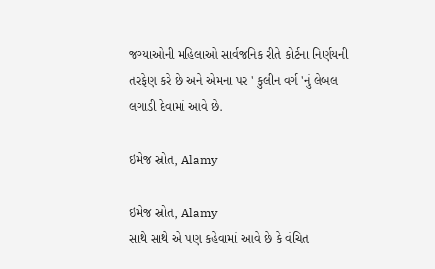જગ્યાઓની મહિલાઓ સાર્વજનિક રીતે કોર્ટના નિર્ણયની તરફેણ કરે છે અને એમના પર ' કુલીન વર્ગ 'નું લેબલ લગાડી દેવામાં આવે છે.

ઇમેજ સ્રોત, Alamy

ઇમેજ સ્રોત, Alamy
સાથે સાથે એ પણ કહેવામાં આવે છે કે વંચિત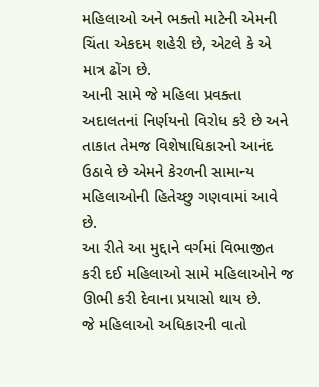મહિલાઓ અને ભક્તો માટેની એમની ચિંતા એકદમ શહેરી છે, એટલે કે એ માત્ર ઢોંગ છે.
આની સામે જે મહિલા પ્રવક્તા અદાલતનાં નિર્ણયનો વિરોધ કરે છે અને તાકાત તેમજ વિશેષાધિકારનો આનંદ ઉઠાવે છે એમને કેરળની સામાન્ય મહિલાઓની હિતેચ્છુ ગણવામાં આવે છે.
આ રીતે આ મુદ્દાને વર્ગમાં વિભાજીત કરી દઈ મહિલાઓ સામે મહિલાઓને જ ઊભી કરી દેવાના પ્રયાસો થાય છે.
જે મહિલાઓ અધિકારની વાતો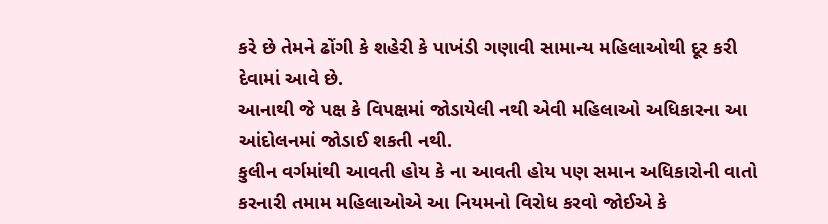કરે છે તેમને ઢોંગી કે શહેરી કે પાખંડી ગણાવી સામાન્ય મહિલાઓથી દૂર કરી દેવામાં આવે છે.
આનાથી જે પક્ષ કે વિપક્ષમાં જોડાયેલી નથી એવી મહિલાઓ અધિકારના આ આંદોલનમાં જોડાઈ શકતી નથી.
કુલીન વર્ગમાંથી આવતી હોય કે ના આવતી હોય પણ સમાન અધિકારોની વાતો કરનારી તમામ મહિલાઓએ આ નિયમનો વિરોધ કરવો જોઈએ કે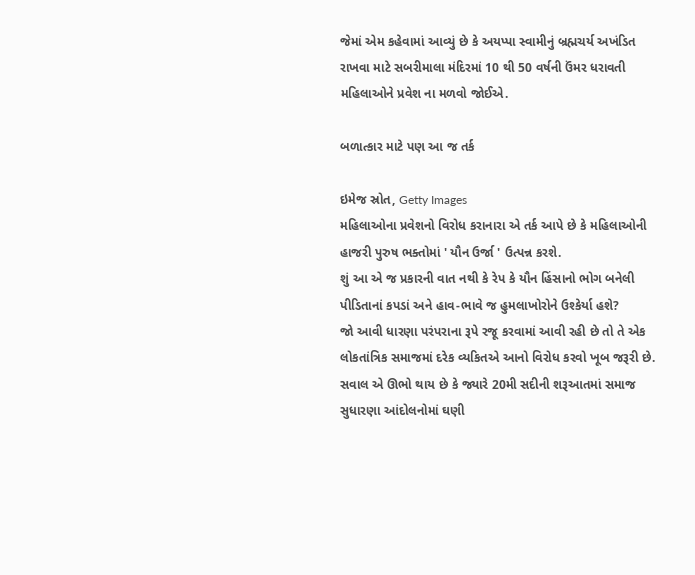જેમાં એમ કહેવામાં આવ્યું છે કે અયપ્પા સ્વામીનું બ્રહ્મચર્ય અખંડિત રાખવા માટે સબરીમાલા મંદિરમાં 10 થી 50 વર્ષની ઉંમર ધરાવતી મહિલાઓને પ્રવેશ ના મળવો જોઈએ.

બળાત્કાર માટે પણ આ જ તર્ક

ઇમેજ સ્રોત, Getty Images
મહિલાઓના પ્રવેશનો વિરોધ કરાનારા એ તર્ક આપે છે કે મહિલાઓની હાજરી પુરુષ ભક્તોમાં ' યૌન ઉર્જા ' ઉત્પન્ન કરશે.
શું આ એ જ પ્રકારની વાત નથી કે રેપ કે યૌન હિંસાનો ભોગ બનેલી પીડિતાનાં કપડાં અને હાવ-ભાવે જ હુમલાખોરોને ઉશ્કેર્યા હશે?
જો આવી ધારણા પરંપરાના રૂપે રજૂ કરવામાં આવી રહી છે તો તે એક લોકતાંત્રિક સમાજમાં દરેક વ્યકિતએ આનો વિરોધ કરવો ખૂબ જરૂરી છે.
સવાલ એ ઊભો થાય છે કે જ્યારે 20મી સદીની શરૂઆતમાં સમાજ સુધારણા આંદોલનોમાં ઘણી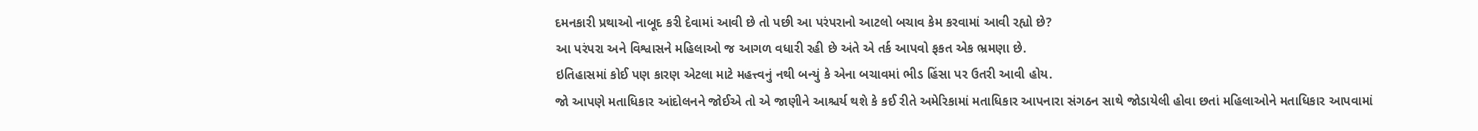દમનકારી પ્રથાઓ નાબૂદ કરી દેવામાં આવી છે તો પછી આ પરંપરાનો આટલો બચાવ કેમ કરવામાં આવી રહ્યો છે?
આ પરંપરા અને વિશ્વાસને મહિલાઓ જ આગળ વધારી રહી છે અંતે એ તર્ક આપવો ફકત એક ભ્રમણા છે.
ઇતિહાસમાં કોઈ પણ કારણ એટલા માટે મહત્ત્વનું નથી બન્યું કે એના બચાવમાં ભીડ હિંસા પર ઉતરી આવી હોય.
જો આપણે મતાધિકાર આંદોલનને જોઈએ તો એ જાણીને આશ્ચર્ય થશે કે કઈ રીતે અમેરિકામાં મતાધિકાર આપનારા સંગઠન સાથે જોડાયેલી હોવા છતાં મહિલાઓને મતાધિકાર આપવામાં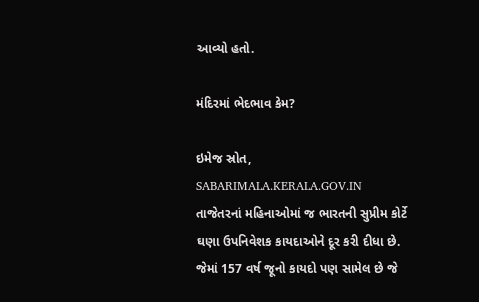આવ્યો હતો.

મંદિરમાં ભેદભાવ કેમ?

ઇમેજ સ્રોત, SABARIMALA.KERALA.GOV.IN
તાજેતરનાં મહિનાઓમાં જ ભારતની સુપ્રીમ કોર્ટે ઘણા ઉપનિવેશક કાયદાઓને દૂર કરી દીધા છે. જેમાં 157 વર્ષ જૂનો કાયદો પણ સામેલ છે જે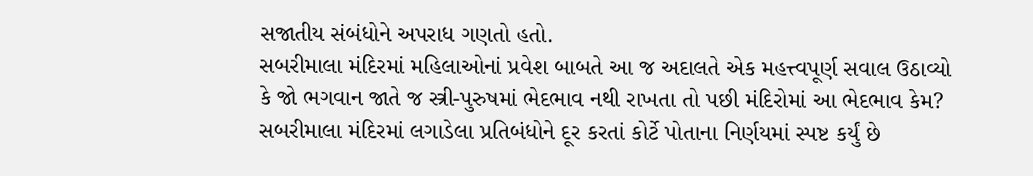સજાતીય સંબંધોને અપરાધ ગણતો હતો.
સબરીમાલા મંદિરમાં મહિલાઓનાં પ્રવેશ બાબતે આ જ અદાલતે એક મહત્ત્વપૂર્ણ સવાલ ઉઠાવ્યો કે જો ભગવાન જાતે જ સ્ત્રી-પુરુષમાં ભેદભાવ નથી રાખતા તો પછી મંદિરોમાં આ ભેદભાવ કેમ?
સબરીમાલા મંદિરમાં લગાડેલા પ્રતિબંધોને દૂર કરતાં કોર્ટે પોતાના નિર્ણયમાં સ્પષ્ટ કર્યું છે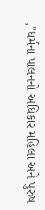,''ધર્મના પાલનનો અધિકાર મહિલા અને પુરુષ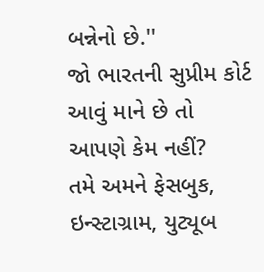બન્નેનો છે.''
જો ભારતની સુપ્રીમ કોર્ટ આવું માને છે તો આપણે કેમ નહીં?
તમે અમને ફેસબુક, ઇન્સ્ટાગ્રામ, યુટ્યૂબ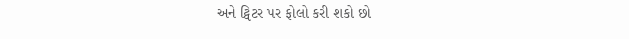અને ટ્વિટર પર ફોલો કરી શકો છો